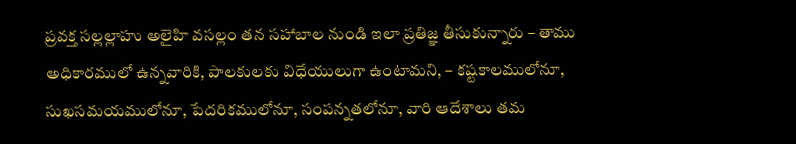ప్రవక్త సల్లల్లాహు అలైహి వసల్లం తన సహాబాల నుండి ఇలా ప్రతిజ్ఞ తీసుకున్నారు – తాము అధికారములో ఉన్నవారికి, పాలకులకు విధేయులుగా ఉంటామని, – కష్టకాలములోనూ, సుఖసమయములోనూ, పేదరికములోనూ, సంపన్నతలోనూ, వారి ఆదేశాలు తమ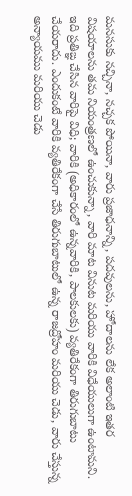మనసుకు నచ్చినా, నచ్చక పోయినా, వారు ప్రజాధనాన్ని, పదవులను, హోదాలను లేక అలాంటి ఇతర విషయాలను తమ నియంత్రణలో ఉంచుకున్నా, వారి మాట వినుట మరియు వారికి విధేయులుగా ఉంటామని. ఇది ప్రతిఙ్ఞ చేసిన వారిపై విధి; వారికి (అధికారంలో ఉన్నవారికి, పాలకులకు) వ్యతిరేకంగా తిరుగుబాటు చేయరాదు. ఎందుకంటే వారికి వ్యతిరేకంగా చేసే తిరుగుబాటులో ఉన్న రాజద్రోహం మరియు చెడు, వారు చేస్తున్న అన్యాయము మరియు చెడు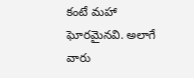కంటే మహా ఘోరమైనవి. అలాగే వారు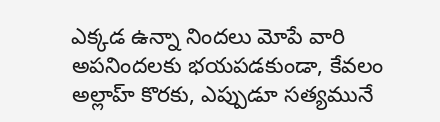ఎక్కడ ఉన్నా నిందలు మోపే వారి అపనిందలకు భయపడకుండా, కేవలం అల్లాహ్ కొరకు, ఎప్పుడూ సత్యమునే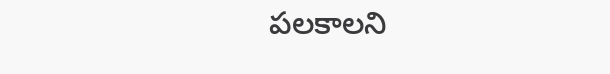పలకాలని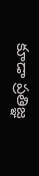కూడా ప్రతిజ్ఞ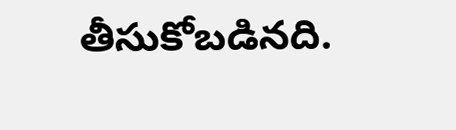తీసుకోబడినది.